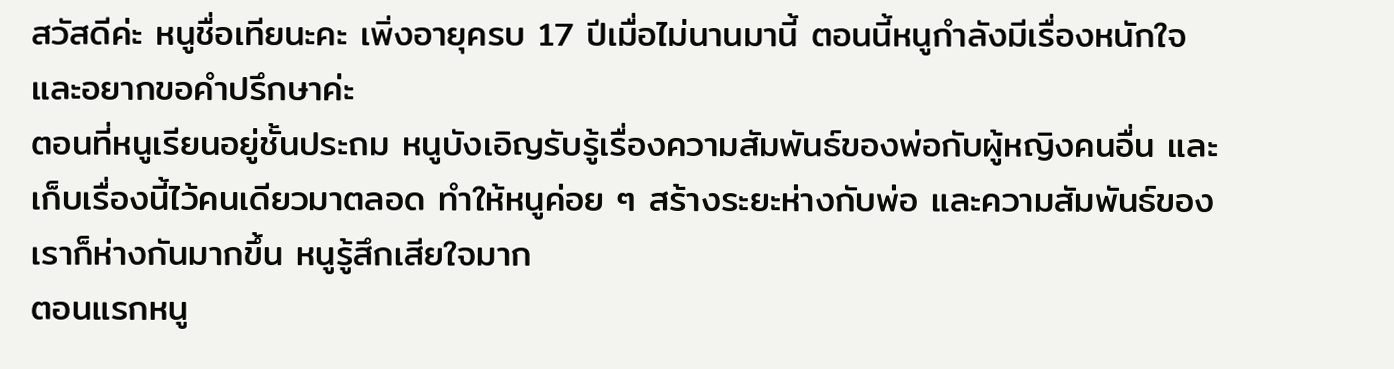สวัสดีค่ะ หนูชื่อเทียนะคะ เพิ่งอายุครบ 17 ปีเมื่อไม่นานมานี้ ตอนนี้หนูกำลังมีเรื่องหนักใจและอยากขอคำปรึกษาค่ะ
ตอนที่หนูเรียนอยู่ชั้นประถม หนูบังเอิญรับรู้เรื่องความสัมพันธ์ของพ่อกับผู้หญิงคนอื่น และเก็บเรื่องนี้ไว้คนเดียวมาตลอด ทำให้หนูค่อย ๆ สร้างระยะห่างกับพ่อ และความสัมพันธ์ของเราก็ห่างกันมากขึ้น หนูรู้สึกเสียใจมาก
ตอนแรกหนู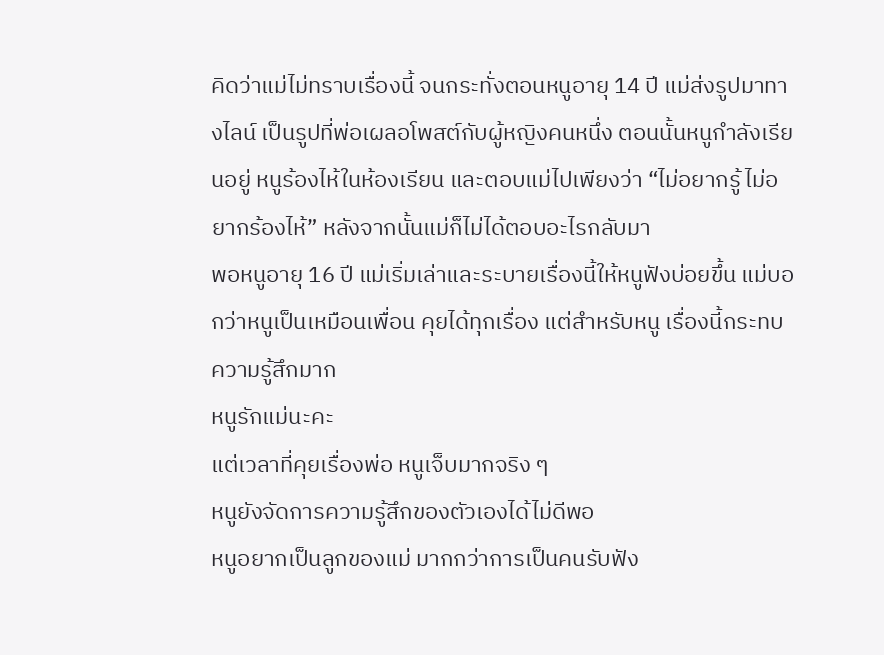คิดว่าแม่ไม่ทราบเรื่องนี้ จนกระทั่งตอนหนูอายุ 14 ปี แม่ส่งรูปมาทางไลน์ เป็นรูปที่พ่อเผลอโพสต์กับผู้หญิงคนหนึ่ง ตอนนั้นหนูกำลังเรียนอยู่ หนูร้องไห้ในห้องเรียน และตอบแม่ไปเพียงว่า “ไม่อยากรู้ ไม่อยากร้องไห้” หลังจากนั้นแม่ก็ไม่ได้ตอบอะไรกลับมา
พอหนูอายุ 16 ปี แม่เริ่มเล่าและระบายเรื่องนี้ให้หนูฟังบ่อยขึ้น แม่บอกว่าหนูเป็นเหมือนเพื่อน คุยได้ทุกเรื่อง แต่สำหรับหนู เรื่องนี้กระทบความรู้สึกมาก
หนูรักแม่นะคะ
แต่เวลาที่คุยเรื่องพ่อ หนูเจ็บมากจริง ๆ
หนูยังจัดการความรู้สึกของตัวเองได้ไม่ดีพอ
หนูอยากเป็นลูกของแม่ มากกว่าการเป็นคนรับฟัง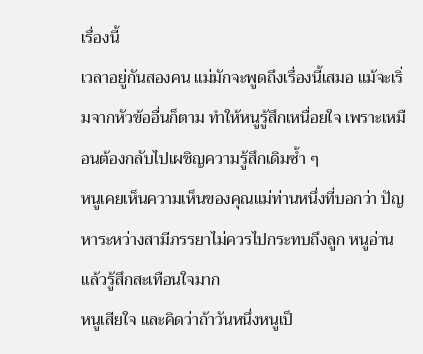เรื่องนี้
เวลาอยู่กันสองคน แม่มักจะพูดถึงเรื่องนี้เสมอ แม้จะเริ่มจากหัวข้ออื่นก็ตาม ทำให้หนูรู้สึกเหนื่อยใจ เพราะเหมือนต้องกลับไปเผชิญความรู้สึกเดิมซ้ำ ๆ
หนูเคยเห็นความเห็นของคุณแม่ท่านหนึ่งที่บอกว่า ปัญหาระหว่างสามีภรรยาไม่ควรไปกระทบถึงลูก หนูอ่านแล้วรู้สึกสะเทือนใจมาก
หนูเสียใจ และคิดว่าถ้าวันหนึ่งหนูเป็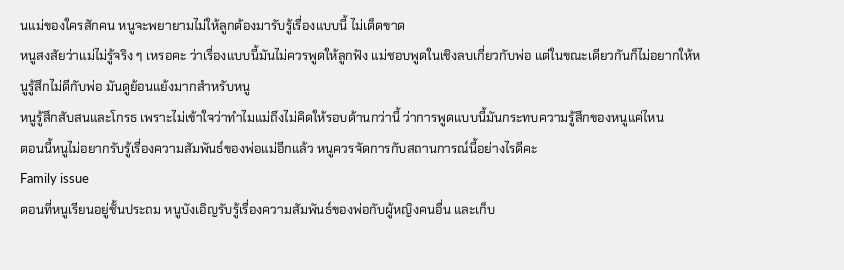นแม่ของใครสักคน หนูจะพยายามไม่ให้ลูกต้องมารับรู้เรื่องแบบนี้ ไม่เด็ดขาด
หนูสงสัยว่าแม่ไม่รู้จริง ๆ เหรอคะ ว่าเรื่องแบบนี้มันไม่ควรพูดให้ลูกฟัง แม่ชอบพูดในเชิงลบเกี่ยวกับพ่อ แต่ในขณะเดียวกันก็ไม่อยากให้หนูรู้สึกไม่ดีกับพ่อ มันดูย้อนแย้งมากสำหรับหนู
หนูรู้สึกสับสนและโกรธ เพราะไม่เข้าใจว่าทำไมแม่ถึงไม่คิดให้รอบด้านกว่านี้ ว่าการพูดแบบนี้มันกระทบความรู้สึกของหนูแค่ไหน
ตอนนี้หนูไม่อยากรับรู้เรื่องความสัมพันธ์ของพ่อแม่อีกแล้ว หนูควรจัดการกับสถานการณ์นี้อย่างไรดีคะ
Family issue
ตอนที่หนูเรียนอยู่ชั้นประถม หนูบังเอิญรับรู้เรื่องความสัมพันธ์ของพ่อกับผู้หญิงคนอื่น และเก็บ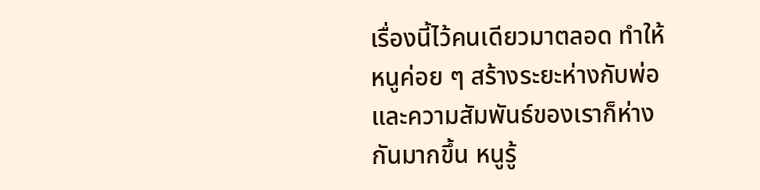เรื่องนี้ไว้คนเดียวมาตลอด ทำให้หนูค่อย ๆ สร้างระยะห่างกับพ่อ และความสัมพันธ์ของเราก็ห่างกันมากขึ้น หนูรู้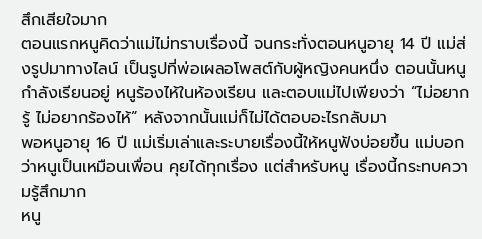สึกเสียใจมาก
ตอนแรกหนูคิดว่าแม่ไม่ทราบเรื่องนี้ จนกระทั่งตอนหนูอายุ 14 ปี แม่ส่งรูปมาทางไลน์ เป็นรูปที่พ่อเผลอโพสต์กับผู้หญิงคนหนึ่ง ตอนนั้นหนูกำลังเรียนอยู่ หนูร้องไห้ในห้องเรียน และตอบแม่ไปเพียงว่า “ไม่อยากรู้ ไม่อยากร้องไห้” หลังจากนั้นแม่ก็ไม่ได้ตอบอะไรกลับมา
พอหนูอายุ 16 ปี แม่เริ่มเล่าและระบายเรื่องนี้ให้หนูฟังบ่อยขึ้น แม่บอกว่าหนูเป็นเหมือนเพื่อน คุยได้ทุกเรื่อง แต่สำหรับหนู เรื่องนี้กระทบความรู้สึกมาก
หนู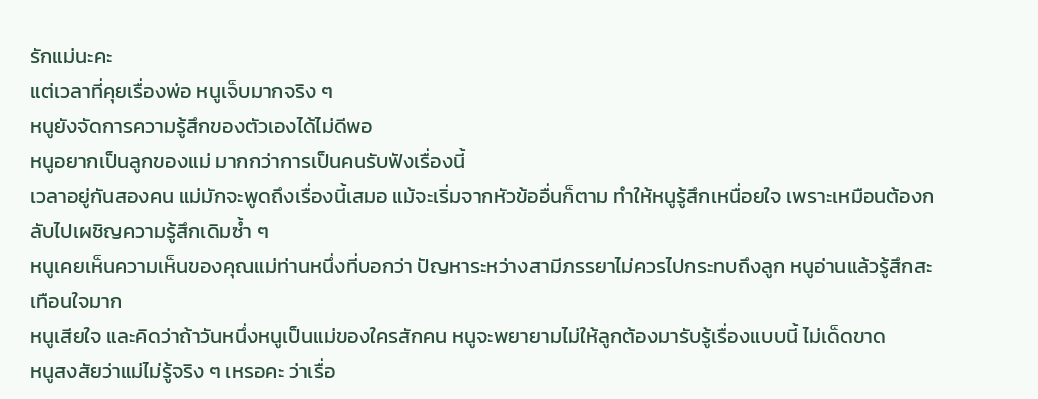รักแม่นะคะ
แต่เวลาที่คุยเรื่องพ่อ หนูเจ็บมากจริง ๆ
หนูยังจัดการความรู้สึกของตัวเองได้ไม่ดีพอ
หนูอยากเป็นลูกของแม่ มากกว่าการเป็นคนรับฟังเรื่องนี้
เวลาอยู่กันสองคน แม่มักจะพูดถึงเรื่องนี้เสมอ แม้จะเริ่มจากหัวข้ออื่นก็ตาม ทำให้หนูรู้สึกเหนื่อยใจ เพราะเหมือนต้องกลับไปเผชิญความรู้สึกเดิมซ้ำ ๆ
หนูเคยเห็นความเห็นของคุณแม่ท่านหนึ่งที่บอกว่า ปัญหาระหว่างสามีภรรยาไม่ควรไปกระทบถึงลูก หนูอ่านแล้วรู้สึกสะเทือนใจมาก
หนูเสียใจ และคิดว่าถ้าวันหนึ่งหนูเป็นแม่ของใครสักคน หนูจะพยายามไม่ให้ลูกต้องมารับรู้เรื่องแบบนี้ ไม่เด็ดขาด
หนูสงสัยว่าแม่ไม่รู้จริง ๆ เหรอคะ ว่าเรื่อ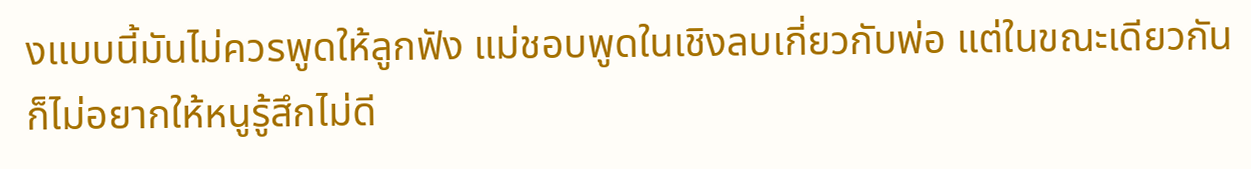งแบบนี้มันไม่ควรพูดให้ลูกฟัง แม่ชอบพูดในเชิงลบเกี่ยวกับพ่อ แต่ในขณะเดียวกันก็ไม่อยากให้หนูรู้สึกไม่ดี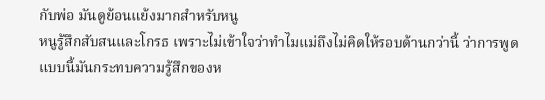กับพ่อ มันดูย้อนแย้งมากสำหรับหนู
หนูรู้สึกสับสนและโกรธ เพราะไม่เข้าใจว่าทำไมแม่ถึงไม่คิดให้รอบด้านกว่านี้ ว่าการพูดแบบนี้มันกระทบความรู้สึกของห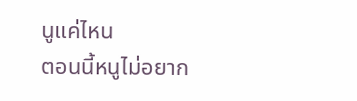นูแค่ไหน
ตอนนี้หนูไม่อยาก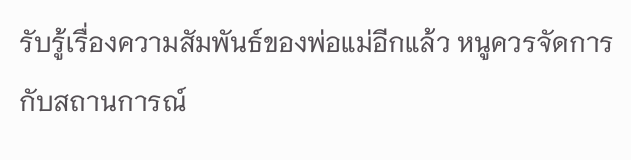รับรู้เรื่องความสัมพันธ์ของพ่อแม่อีกแล้ว หนูควรจัดการกับสถานการณ์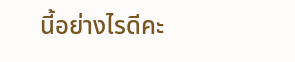นี้อย่างไรดีคะ